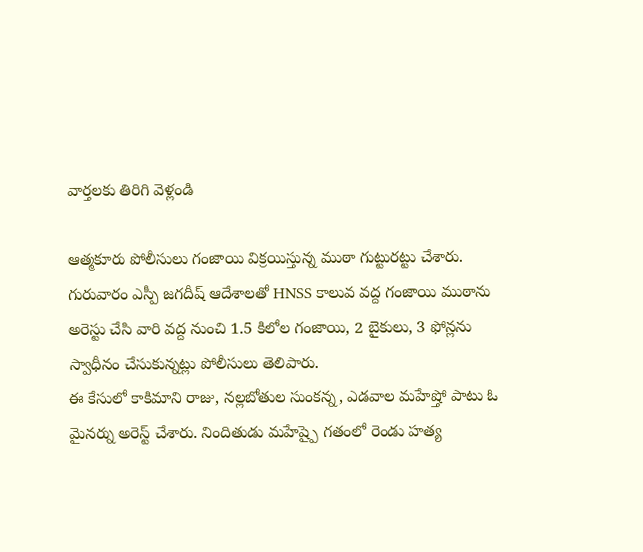వార్తలకు తిరిగి వెళ్లండి

ఆత్మకూరు పోలీసులు గంజాయి విక్రయిస్తున్న ముఠా గుట్టురట్టు చేశారు. గురువారం ఎస్పీ జగదీష్ ఆదేశాలతో HNSS కాలువ వద్ద గంజాయి ముఠాను అరెస్టు చేసి వారి వద్ద నుంచి 1.5 కిలోల గంజాయి, 2 బైకులు, 3 ఫోన్లను స్వాధీనం చేసుకున్నట్లు పోలీసులు తెలిపారు.
ఈ కేసులో కాకిమాని రాజు, నల్లబోతుల సుంకన్న, ఎడవాల మహేష్తో పాటు ఓ మైనర్ను అరెస్ట్ చేశారు. నిందితుడు మహేష్పై గతంలో రెండు హత్య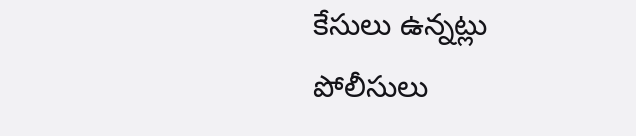కేసులు ఉన్నట్లు పోలీసులు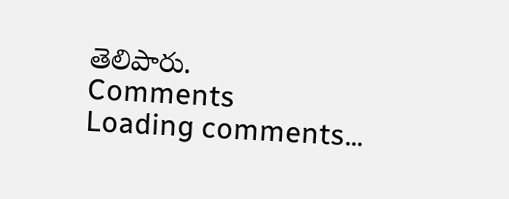తెలిపారు.
Comments
Loading comments...